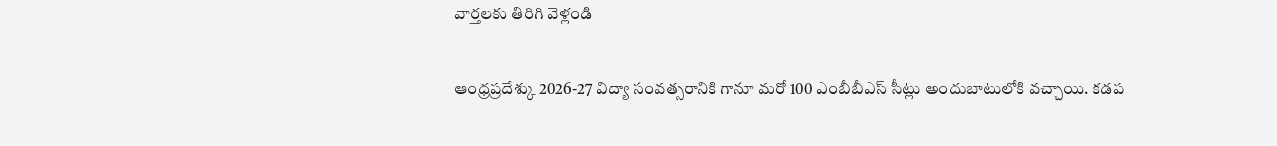వార్తలకు తిరిగి వెళ్లండి

ఆంధ్రప్రదేశ్కు 2026-27 విద్యా సంవత్సరానికి గానూ మరో 100 ఎంబీబీఎస్ సీట్లు అందుబాటులోకి వచ్చాయి. కడప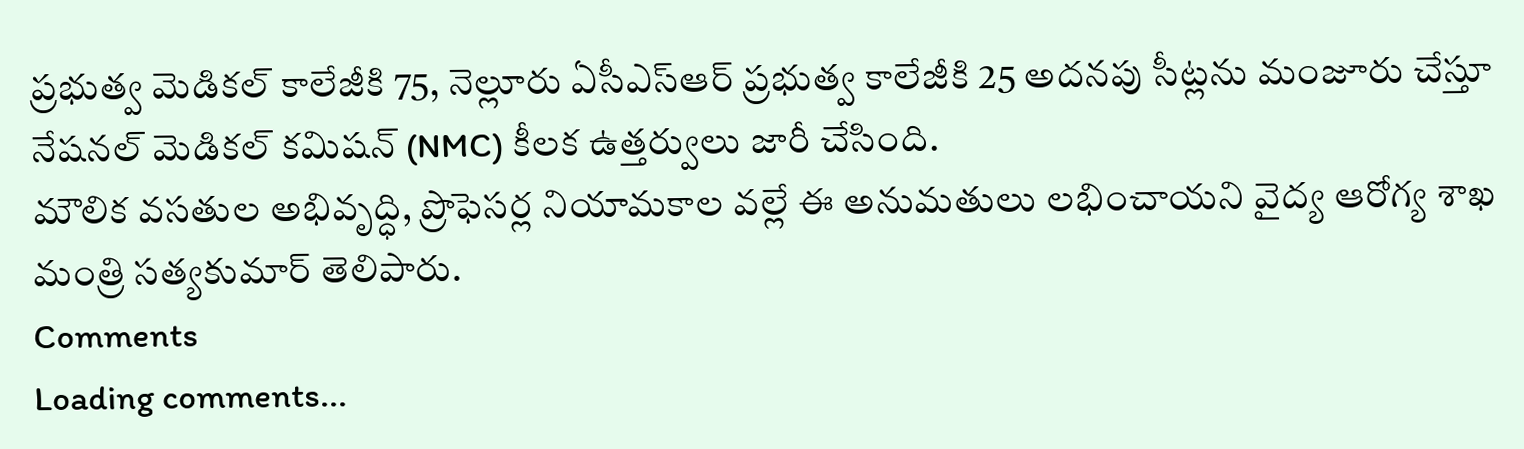ప్రభుత్వ మెడికల్ కాలేజీకి 75, నెల్లూరు ఏసీఎస్ఆర్ ప్రభుత్వ కాలేజీకి 25 అదనపు సీట్లను మంజూరు చేస్తూ నేషనల్ మెడికల్ కమిషన్ (NMC) కీలక ఉత్తర్వులు జారీ చేసింది.
మౌలిక వసతుల అభివృద్ధి, ప్రొఫెసర్ల నియామకాల వల్లే ఈ అనుమతులు లభించాయని వైద్య ఆరోగ్య శాఖ మంత్రి సత్యకుమార్ తెలిపారు.
Comments
Loading comments...